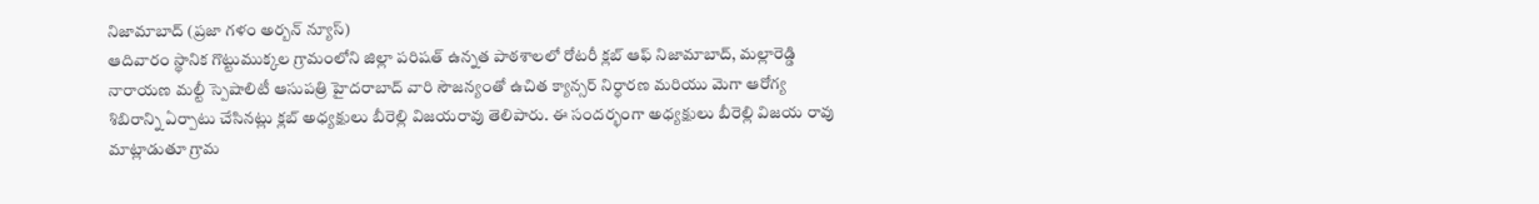నిజామాబాద్ (ప్రజా గళం అర్బన్ న్యూస్)
ఆదివారం స్థానిక గొట్టుముక్కల గ్రామంలోని జిల్లా పరిషత్ ఉన్నత పాఠశాలలో రోటరీ క్లబ్ ఆఫ్ నిజామాబాద్, మల్లారెడ్డి నారాయణ మల్టీ స్పెషాలిటీ ఆసుపత్రి హైదరాబాద్ వారి సౌజన్యంతో ఉచిత క్యాన్సర్ నిర్ధారణ మరియు మెగా ఆరోగ్య శిబిరాన్ని ఏర్పాటు చేసినట్లు క్లబ్ అధ్యక్షులు బీరెల్లి విజయరావు తెలిపారు. ఈ సందర్భంగా అధ్యక్షులు బీరెల్లి విజయ రావు మాట్లాడుతూ గ్రామ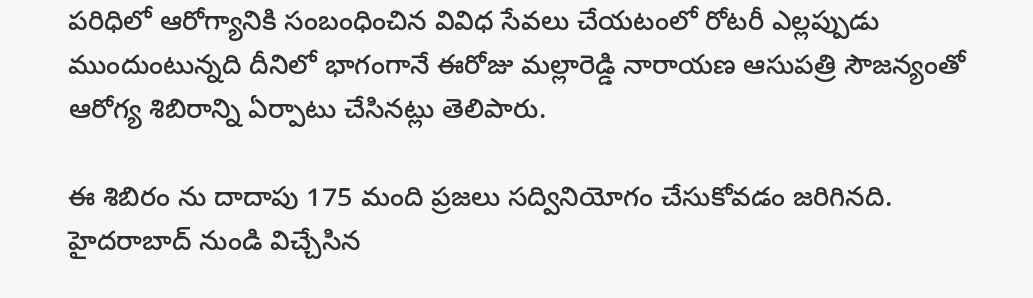పరిధిలో ఆరోగ్యానికి సంబంధించిన వివిధ సేవలు చేయటంలో రోటరీ ఎల్లప్పుడు ముందుంటున్నది దీనిలో భాగంగానే ఈరోజు మల్లారెడ్డి నారాయణ ఆసుపత్రి సౌజన్యంతో ఆరోగ్య శిబిరాన్ని ఏర్పాటు చేసినట్లు తెలిపారు.

ఈ శిబిరం ను దాదాపు 175 మంది ప్రజలు సద్వినియోగం చేసుకోవడం జరిగినది. హైదరాబాద్ నుండి విచ్చేసిన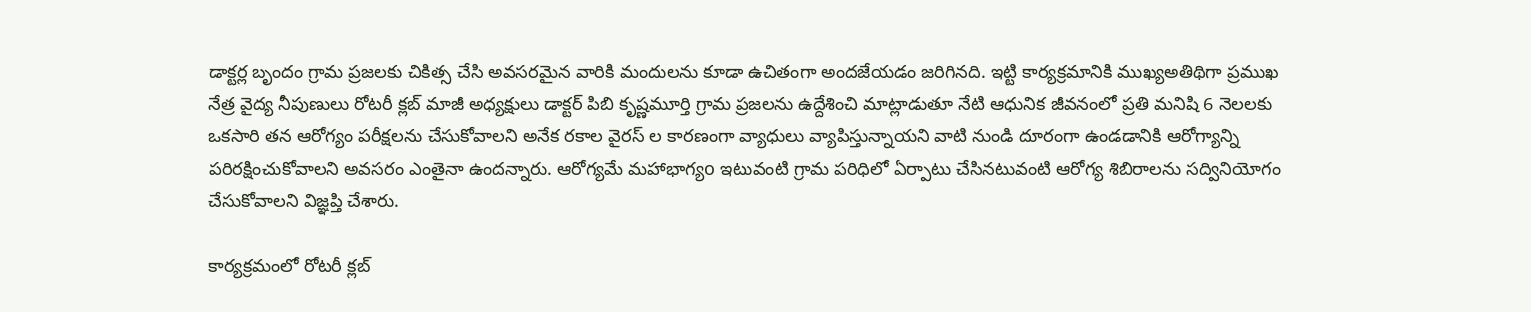డాక్టర్ల బృందం గ్రామ ప్రజలకు చికిత్స చేసి అవసరమైన వారికి మందులను కూడా ఉచితంగా అందజేయడం జరిగినది. ఇట్టి కార్యక్రమానికి ముఖ్యఅతిథిగా ప్రముఖ నేత్ర వైద్య నీపుణులు రోటరీ క్లబ్ మాజీ అధ్యక్షులు డాక్టర్ పిబి కృష్ణమూర్తి గ్రామ ప్రజలను ఉద్దేశించి మాట్లాడుతూ నేటి ఆధునిక జీవనంలో ప్రతి మనిషి 6 నెలలకు ఒకసారి తన ఆరోగ్యం పరీక్షలను చేసుకోవాలని అనేక రకాల వైరస్ ల కారణంగా వ్యాధులు వ్యాపిస్తున్నాయని వాటి నుండి దూరంగా ఉండడానికి ఆరోగ్యాన్ని పరిరక్షించుకోవాలని అవసరం ఎంతైనా ఉందన్నారు. ఆరోగ్యమే మహాభాగ్యo ఇటువంటి గ్రామ పరిధిలో ఏర్పాటు చేసినటువంటి ఆరోగ్య శిబిరాలను సద్వినియోగం చేసుకోవాలని విజ్ఞప్తి చేశారు.

కార్యక్రమంలో రోటరీ క్లబ్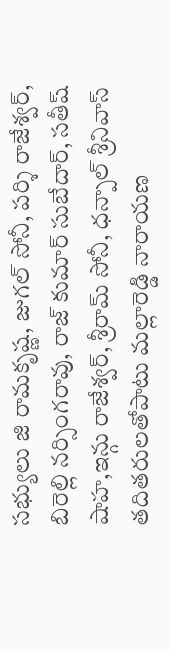సభ్యులు జి రామకృష్ణ, జుగల్ సోనీ, పర్శి రాజేశ్వర్, బిరెల్లి నర్సింగరావు, రాజ్ కుమార్ సుబేదార్, సతీష్ షాహ,ఇన్గు రాజేశ్వర్, శ్రీరామ్ సోనీ, ధన్పాల్ శ్రీనివాస్ తదితరులతోపాటు మల్లారెడ్డి నారాయణ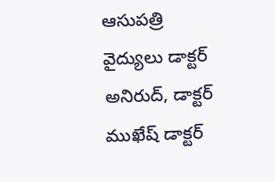ఆసుపత్రి వైద్యులు డాక్టర్ అనిరుద్, డాక్టర్ ముఖేష్ డాక్టర్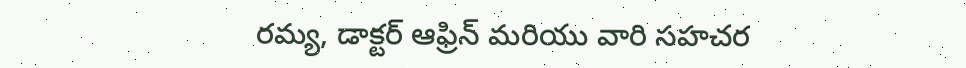రమ్య, డాక్టర్ ఆఫ్రిన్ మరియు వారి సహచర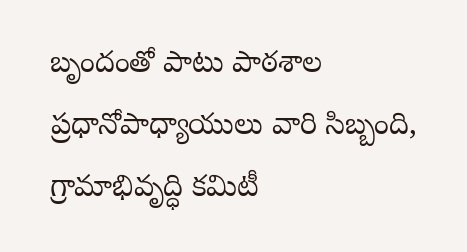బృందంతో పాటు పాఠశాల ప్రధానోపాధ్యాయులు వారి సిబ్బంది, గ్రామాభివృద్ధి కమిటీ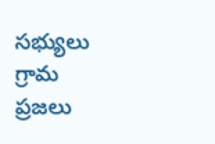సభ్యులు గ్రామ ప్రజలు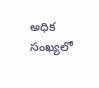అధిక సంఖ్యలో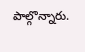పాల్గొన్నారు.